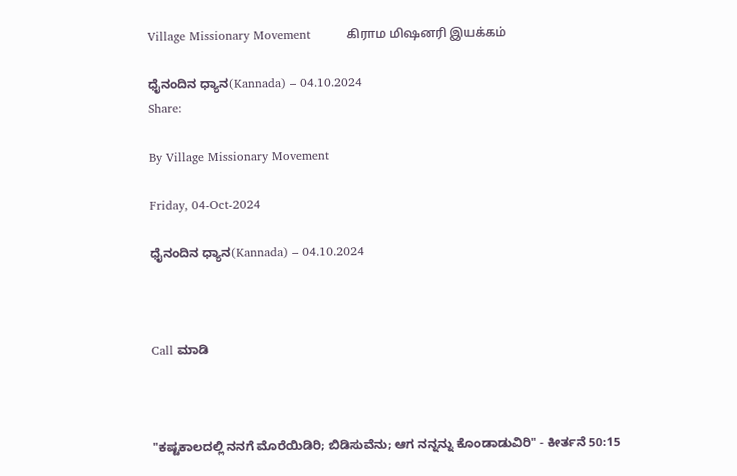Village Missionary Movement         கிராம மிஷனரி இயக்கம்

ಧೈನಂದಿನ ಧ್ಯಾನ(Kannada) – 04.10.2024
Share:

By Village Missionary Movement

Friday, 04-Oct-2024

ಧೈನಂದಿನ ಧ್ಯಾನ(Kannada) – 04.10.2024



Call ಮಾಡಿ



"ಕಷ್ಟಕಾಲದಲ್ಲಿ ನನಗೆ ಮೊರೆಯಿಡಿರಿ; ಬಿಡಿಸುವೆನು; ಆಗ ನನ್ನನ್ನು ಕೊಂಡಾಡುವಿರಿ" - ಕೀರ್ತನೆ 50:15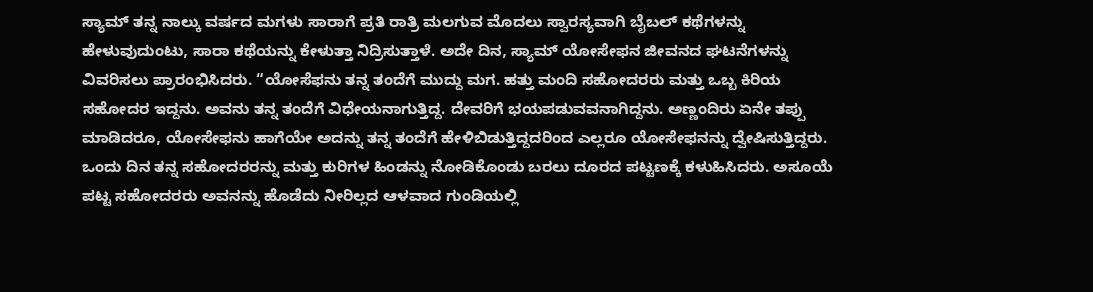ಸ್ಯಾಮ್ ತನ್ನ ನಾಲ್ಕು ವರ್ಷದ ಮಗಳು ಸಾರಾಗೆ ಪ್ರತಿ ರಾತ್ರಿ ಮಲಗುವ ಮೊದಲು ಸ್ವಾರಸ್ಯವಾಗಿ ಬೈಬಲ್ ಕಥೆಗಳನ್ನು ಹೇಳುವುದುಂಟು, ಸಾರಾ ಕಥೆಯನ್ನು ಕೇಳುತ್ತಾ ನಿದ್ರಿಸುತ್ತಾಳೆ. ಅದೇ ದಿನ, ಸ್ಯಾಮ್ ಯೋಸೇಫನ ಜೀವನದ ಘಟನೆಗಳನ್ನು ವಿವರಿಸಲು ಪ್ರಾರಂಭಿಸಿದರು. “ಯೋಸೆಫನು ತನ್ನ ತಂದೆಗೆ ಮುದ್ದು ಮಗ. ಹತ್ತು ಮಂದಿ ಸಹೋದರರು ಮತ್ತು ಒಬ್ಬ ಕಿರಿಯ ಸಹೋದರ ಇದ್ದನು. ಅವನು ತನ್ನ ತಂದೆಗೆ ವಿಧೇಯನಾಗುತ್ತಿದ್ದ. ದೇವರಿಗೆ ಭಯಪಡುವವನಾಗಿದ್ದನು. ಅಣ್ಣಂದಿರು ಏನೇ ತಪ್ಪು ಮಾಡಿದರೂ, ಯೋಸೇಫನು ಹಾಗೆಯೇ ಅದನ್ನು ತನ್ನ ತಂದೆಗೆ ಹೇಳಿಬಿಡುತ್ತಿದ್ದದರಿಂದ ಎಲ್ಲರೂ ಯೋಸೇಫನನ್ನು ದ್ವೇಷಿಸುತ್ತಿದ್ದರು. ಒಂದು ದಿನ ತನ್ನ ಸಹೋದರರನ್ನು ಮತ್ತು ಕುರಿಗಳ ಹಿಂಡನ್ನು ನೋಡಿಕೊಂಡು ಬರಲು ದೂರದ ಪಟ್ಟಣಕ್ಕೆ ಕಳುಹಿಸಿದರು. ಅಸೂಯೆ ಪಟ್ಟ ಸಹೋದರರು ಅವನನ್ನು ಹೊಡೆದು ನೀರಿಲ್ಲದ ಆಳವಾದ ಗುಂಡಿಯಲ್ಲಿ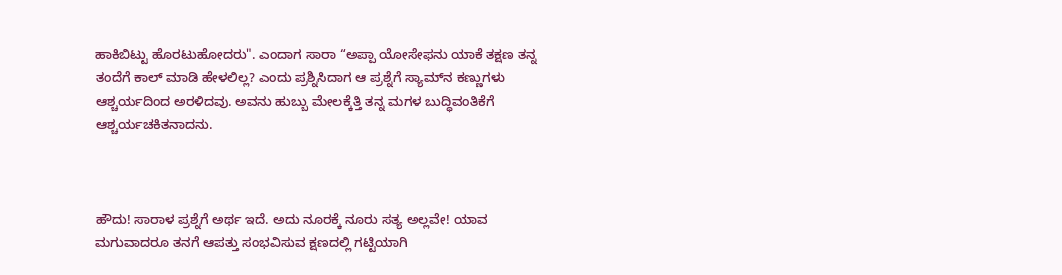ಹಾಕಿಬಿಟ್ಟು ಹೊರಟುಹೋದರು". ಎಂದಾಗ ಸಾರಾ “ಅಪ್ಪಾ ಯೋಸೇಫನು ಯಾಕೆ ತಕ್ಷಣ ತನ್ನ ತಂದೆಗೆ ಕಾಲ್ ಮಾಡಿ ಹೇಳಲಿಲ್ಲ? ಎಂದು ಪ್ರಶ್ನಿಸಿದಾಗ ಆ ಪ್ರಶ್ನೆಗೆ ಸ್ಯಾಮ್‌ನ ಕಣ್ಣುಗಳು ಆಶ್ಚರ್ಯದಿಂದ ಅರಳಿದವು. ಅವನು ಹುಬ್ಬು ಮೇಲಕ್ಕೆತ್ತಿ ತನ್ನ ಮಗಳ ಬುದ್ಧಿವಂತಿಕೆಗೆ ಆಶ್ಚರ್ಯಚಕಿತನಾದನು.



ಹೌದು! ಸಾರಾಳ ಪ್ರಶ್ನೆಗೆ ಅರ್ಥ ಇದೆ. ಅದು ನೂರಕ್ಕೆ ನೂರು ಸತ್ಯ ಅಲ್ಲವೇ! ಯಾವ ಮಗುವಾದರೂ ತನಗೆ ಆಪತ್ತು ಸಂಭವಿಸುವ ಕ್ಷಣದಲ್ಲಿ ಗಟ್ಟಿಯಾಗಿ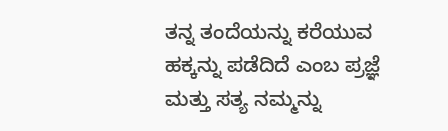ತನ್ನ ತಂದೆಯನ್ನು ಕರೆಯುವ ಹಕ್ಕನ್ನು ಪಡೆದಿದೆ ಎಂಬ ಪ್ರಜ್ಞೆ ಮತ್ತು ಸತ್ಯ ನಮ್ಮನ್ನು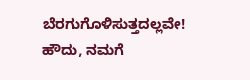ಬೆರಗುಗೊಳಿಸುತ್ತದಲ್ಲವೇ! ಹೌದು, ನಮಗೆ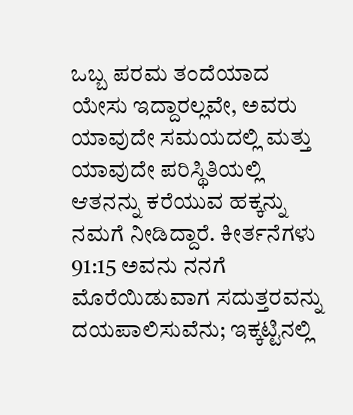ಒಬ್ಬ ಪರಮ ತಂದೆಯಾದ ಯೇಸು ಇದ್ದಾರಲ್ಲವೇ, ಅವರು ಯಾವುದೇ ಸಮಯದಲ್ಲಿ ಮತ್ತು ಯಾವುದೇ ಪರಿಸ್ಥಿತಿಯಲ್ಲಿ ಆತನನ್ನು ಕರೆಯುವ ಹಕ್ಕನ್ನು ನಮಗೆ ನೀಡಿದ್ದಾರೆ. ಕೀರ್ತನೆಗಳು 91:15 ಅವನು ನನಗೆ ಮೊರೆಯಿಡುವಾಗ ಸದುತ್ತರವನ್ನು ದಯಪಾಲಿಸುವೆನು; ಇಕ್ಕಟ್ಟಿನಲ್ಲಿ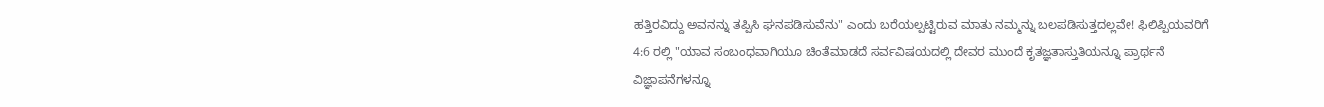ಹತ್ತಿರವಿದ್ದು ಅವನನ್ನು ತಪ್ಪಿಸಿ ಘನಪಡಿಸುವೆನು" ಎಂದು ಬರೆಯಲ್ಪಟ್ಟಿರುವ ಮಾತು ನಮ್ಮನ್ನು ಬಲಪಡಿಸುತ್ತದಲ್ಲವೇ! ಫಿಲಿಪ್ಪಿಯವರಿಗೆ 4:6 ರಲ್ಲಿ "ಯಾವ ಸಂಬಂಧವಾಗಿಯೂ ಚಿಂತೆಮಾಡದೆ ಸರ್ವವಿಷಯದಲ್ಲಿ ದೇವರ ಮುಂದೆ ಕೃತಜ್ಞತಾಸ್ತುತಿಯನ್ನೂ ಪ್ರಾರ್ಥನೆ ವಿಜ್ಞಾಪನೆಗಳನ್ನೂ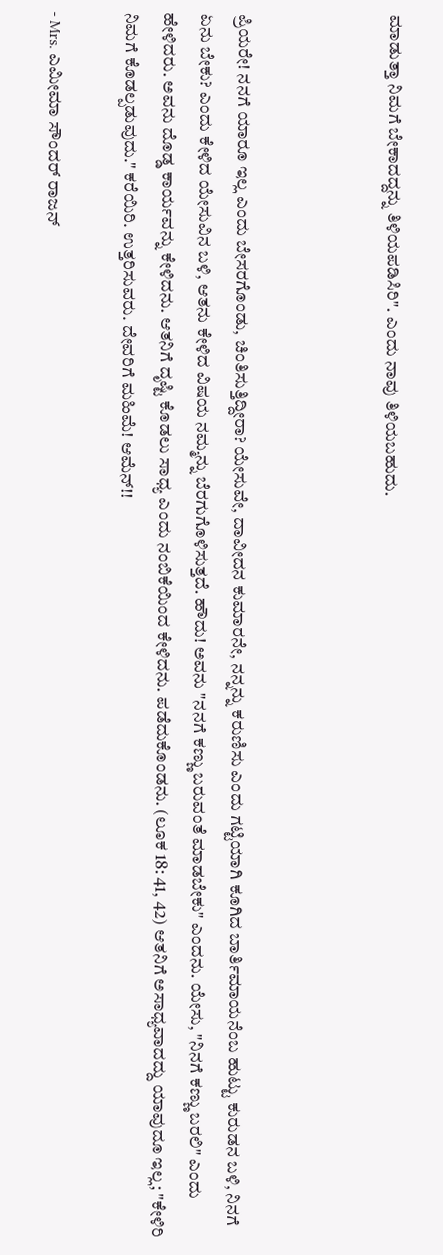ಮಾಡುತ್ತಾ ನಿಮಗೆ ಬೇಕಾದದ್ದನ್ನು ತಿಳಿಯಪಡಿಸಿರಿ". ಎಂದು ನಾವು ತಿಳಿಯಬಹುದು.



ಪ್ರಿಯರೇ! ನನಗೆ ಯಾರೂ ಇಲ್ಲ ಎಂದು ಬೇಸರಗೊಂಡು, ಚಿಂತಿಸುತ್ತಿದ್ದೀರಾ? ಯೇಸುವೇ, ದಾವೀದನ ಕುಮಾರನೇ, ನನ್ನನ್ನು ಕರುಣಿಸು ಎಂದು ಗಟ್ಟಿಯಾಗಿ ಕೂಗಿದ ಬಾರ್ತಿಮಾಯನೆಂಬ ಹುಟ್ಟು ಕುರುಡನ ಬಳಿ, ನಿನಗೆ ಏನು ಬೇಕು? ಎಂದು ಕೇಳಿದ ಯೇಸುವಿನ ಬಳಿ, ಆತನು ಕೇಳಿದ ವಿಷಯ ನಮ್ಮನ್ನು ಬೆರಗುಗೊಳಿಸುತ್ತದೆ. ಹೌದು! ಅವನು "ನನಗೆ ಕಣ್ಣು ಬರುವಂತೆ ಮಾಡಬೇಕು" ಎಂದನು. ಯೇಸು, "ನಿನಗೆ ಕಣ್ಣು ಬರಲಿ" ಎಂದು ಹೇಳಿದರು. ಅವನು ದೊಡ್ಡ ಕಾರ್ಯವನ್ನು ಕೇಳಿದನು. ಆತನಿಗೆ ದೃಷ್ಟಿ ಕೊಡಲು ಸಾಧ್ಯ ಎಂದು ನಂಬಿಕೆಯಿಂದ ಕೇಳಿದನು. ಪಡೆದುಕೊಂಡನು. (ಲೂಕ 18: 41, 42) ಆತನಿಗೆ ಅಸಾಧ್ಯವಾದದ್ದು ಯಾವುದೂ ಇಲ್ಲ; "ಕೇಳಿರಿ ನಿಮಗೆ ಕೊಡಲ್ಪಡುವುದು." ಕರೆಯಿರಿ. ಉತ್ತರಿಸುವರು. ದೇವರಿಗೆ ಮಹಿಮೆ! ಆಮೆನ್!!

- Mrs. ಎಮೀಮಾ ಸೌಂದರ್ ರಾಜನ್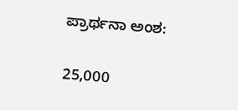ಪ್ರಾರ್ಥನಾ ಅಂಶ:

25,000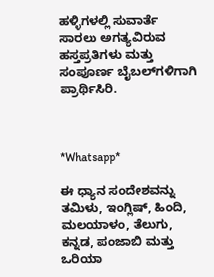ಹಳ್ಳಿಗಳಲ್ಲಿ ಸುವಾರ್ತೆ ಸಾರಲು ಅಗತ್ಯವಿರುವ ಹಸ್ತಪ್ರತಿಗಳು ಮತ್ತು ಸಂಪೂರ್ಣ ಬೈಬಲ್‌ಗಳಿಗಾಗಿ ಪ್ರಾರ್ಥಿಸಿರಿ.



*Whatsapp*

ಈ ಧ್ಯಾನ ಸಂದೇಶವನ್ನು ತಮಿಳು, ಇಂಗ್ಲಿಷ್, ಹಿಂದಿ, ಮಲಯಾಳಂ, ತೆಲುಗು, ಕನ್ನಡ, ಪಂಜಾಬಿ ಮತ್ತು ಒರಿಯಾ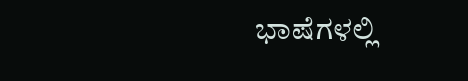ಭಾಷೆಗಳಲ್ಲಿ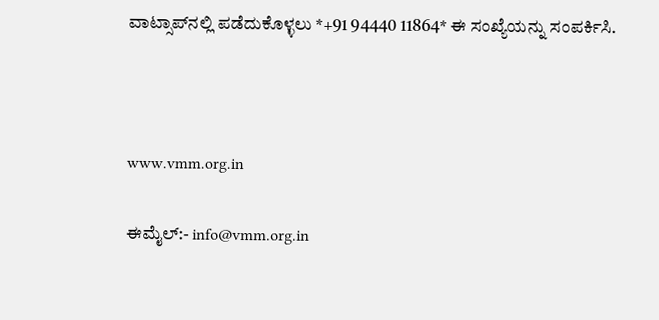ವಾಟ್ಸಾಪ್‌ನಲ್ಲಿ ಪಡೆದುಕೊಳ್ಳಲು *+91 94440 11864* ಈ ಸಂಖ್ಯೆಯನ್ನು ಸಂಪರ್ಕಿಸಿ.



www.vmm.org.in

ಈಮೈಲ್:- info@vmm.org.in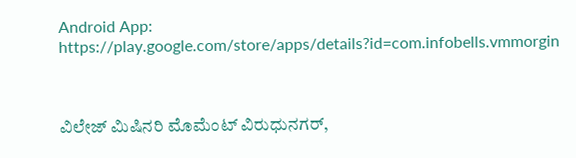Android App: https://play.google.com/store/apps/details?id=com.infobells.vmmorgin



ವಿಲೇಜ್ ಮಿಷಿನರಿ ಮೊಮೆಂಟ್ ವಿರುಧುನಗರ್,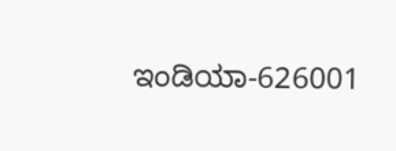ಇಂಡಿಯಾ-626001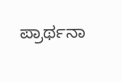ಪ್ರಾರ್ಥನಾ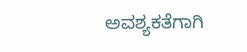ಅವಶ್ಯಕತೆಗಾಗಿ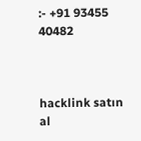:- +91 93455 40482



hacklink satın al